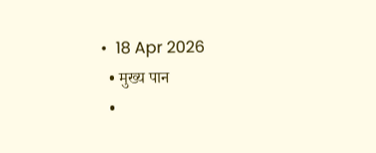•  18 Apr 2026
  • मुख्य पान
  •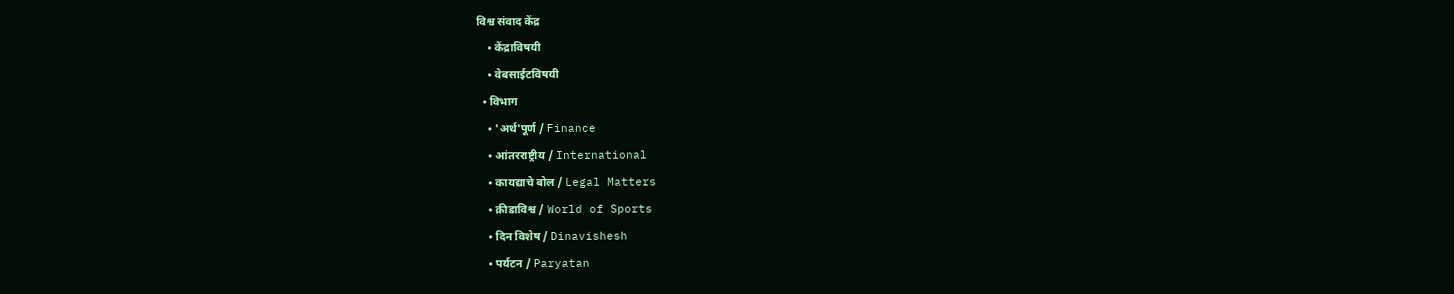विश्व संवाद केंद्र
    • केंद्राविषयी
    • वेबसाईटविषयी
  • विभाग
    • 'अर्थ'पूर्ण / Finance
    • आंतरराष्ट्रीय / International
    • कायद्याचे बोल / Legal Matters
    • क्रीडाविश्व / World of Sports
    • दिन विशेष / Dinavishesh
    • पर्यटन / Paryatan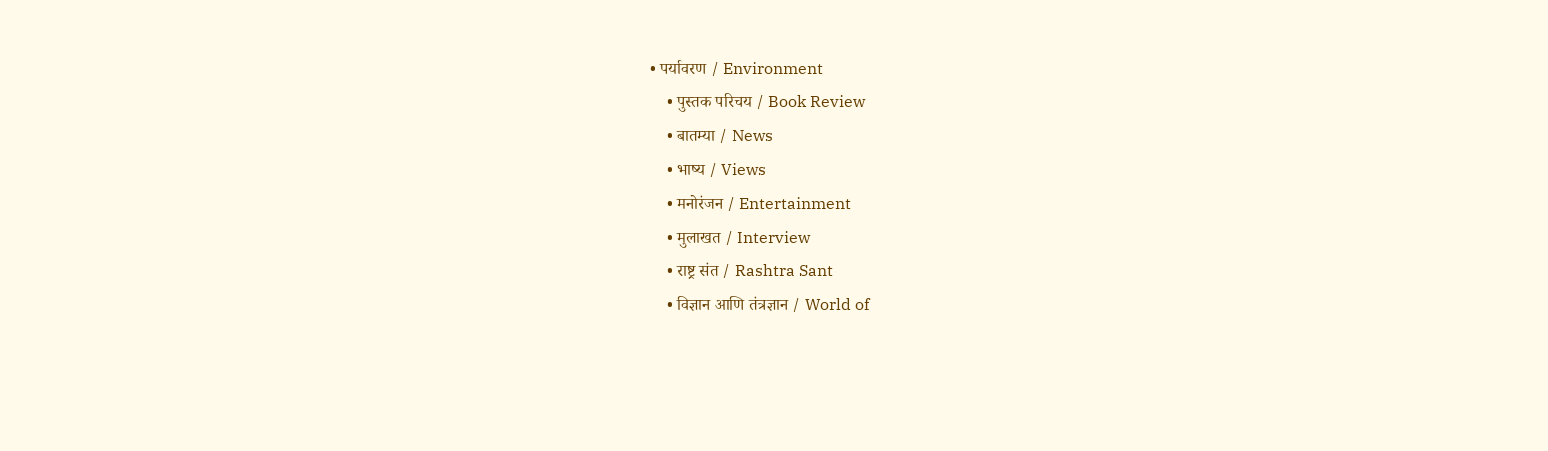• पर्यावरण / Environment
    • पुस्तक परिचय / Book Review
    • बातम्या / News
    • भाष्य / Views
    • मनोरंजन / Entertainment
    • मुलाखत / Interview
    • राष्ट्र संत / Rashtra Sant
    • विज्ञान आणि तंत्रज्ञान / World of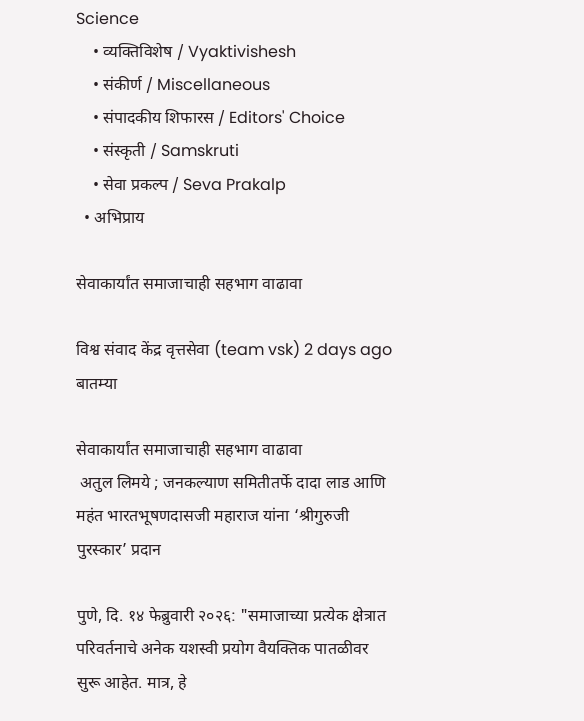Science
    • व्यक्तिविशेष / Vyaktivishesh
    • संकीर्ण / Miscellaneous
    • संपादकीय शिफारस / Editors' Choice
    • संस्कृती / Samskruti
    • सेवा प्रकल्प / Seva Prakalp
  • अभिप्राय

सेवाकार्यांत समाजाचाही सहभाग वाढावा

विश्व संवाद केंद्र वृत्तसेवा (team vsk) 2 days ago
बातम्या

सेवाकार्यांत समाजाचाही सहभाग वाढावा
 अतुल लिमये ; जनकल्याण समितीतर्फे दादा लाड आणि महंत भारतभूषणदासजी महाराज यांना ‘श्रीगुरुजी पुरस्कार’ प्रदान

पुणे, दि. १४ फेब्रुवारी २०२६: "समाजाच्या प्रत्येक क्षेत्रात परिवर्तनाचे अनेक यशस्वी प्रयोग वैयक्तिक पातळीवर सुरू आहेत. मात्र, हे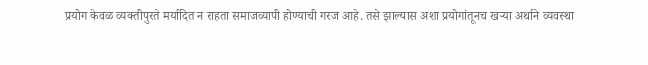प्रयोग केवळ व्यक्तीपुरते मर्यादित न राहता समाजव्यापी होण्याची गरज आहे. तसे झाल्यास अशा प्रयोगांतूनच खऱ्या अर्थाने व्यवस्था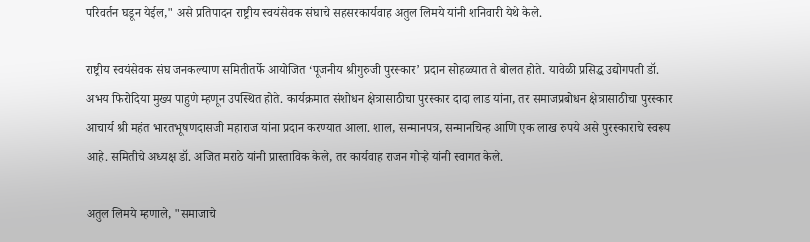परिवर्तन घडून येईल," असे प्रतिपादन राष्ट्रीय स्वयंसेवक संघाचे सहसरकार्यवाह अतुल लिमये यांनी शनिवारी येथे केले.

राष्ट्रीय स्वयंसेवक संघ जनकल्याण समितीतर्फे आयोजित ‘पूजनीय श्रीगुरुजी पुरस्कार’ प्रदान सोहळ्यात ते बोलत होते. यावेळी प्रसिद्ध उद्योगपती डॉ. अभय फिरोदिया मुख्य पाहुणे म्हणून उपस्थित होते. कार्यक्रमात संशोधन क्षेत्रासाठीचा पुरस्कार दादा लाड यांना, तर समाजप्रबोधन क्षेत्रासाठीचा पुरस्कार आचार्य श्री महंत भारतभूषणदासजी महाराज यांना प्रदान करण्यात आला. शाल, सन्मानपत्र, सन्मानचिन्ह आणि एक लाख रुपये असे पुरस्काराचे स्वरूप आहे. समितीचे अध्यक्ष डॉ. अजित मराठे यांनी प्रास्ताविक केले, तर कार्यवाह राजन गोऱ्हे यांनी स्वागत केले.

अतुल लिमये म्हणाले, "समाजाचे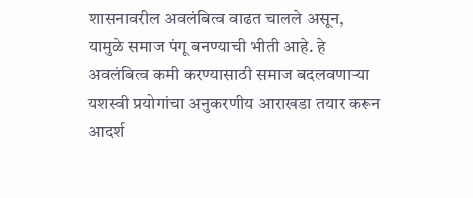शासनावरील अवलंबित्व वाढत चालले असून, यामुळे समाज पंगू बनण्याची भीती आहे. हे अवलंबित्व कमी करण्यासाठी समाज बदलवणाऱ्या यशस्वी प्रयोगांचा अनुकरणीय आराखडा तयार करून आदर्श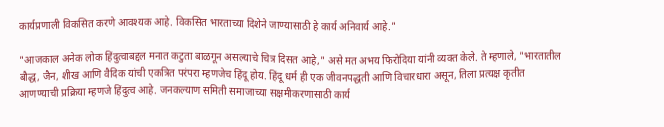कार्यप्रणाली विकसित करणे आवश्यक आहे. विकसित भारताच्या दिशेने जाण्यासाठी हे कार्य अनिवार्य आहे."

"आजकाल अनेक लोक हिंदुत्वाबद्दल मनात कटुता बाळगून असल्याचे चित्र दिसत आहे," असे मत अभय फिरोदिया यांनी व्यक्त केले. ते म्हणाले, "भारतातील बौद्ध, जैन, शीख आणि वैदिक यांची एकत्रित परंपरा म्हणजेच हिंदू होय. हिंदू धर्म ही एक जीवनपद्धती आणि विचारधारा असून, तिला प्रत्यक्ष कृतीत आणण्याची प्रक्रिया म्हणजे हिंदुत्व आहे. जनकल्याण समिती समाजाच्या सक्षमीकरणासाठी कार्य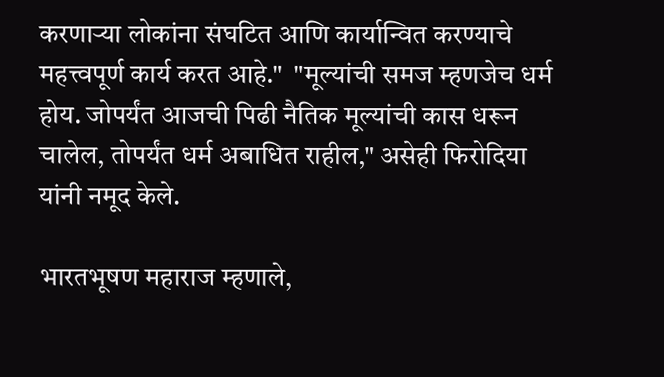करणाऱ्या लोकांना संघटित आणि कार्यान्वित करण्याचे महत्त्वपूर्ण कार्य करत आहे."  "मूल्यांची समज म्हणजेच धर्म होय. जोपर्यंत आजची पिढी नैतिक मूल्यांची कास धरून चालेल, तोपर्यंत धर्म अबाधित राहील," असेही फिरोदिया यांनी नमूद केले.

भारतभूषण महाराज म्हणाले,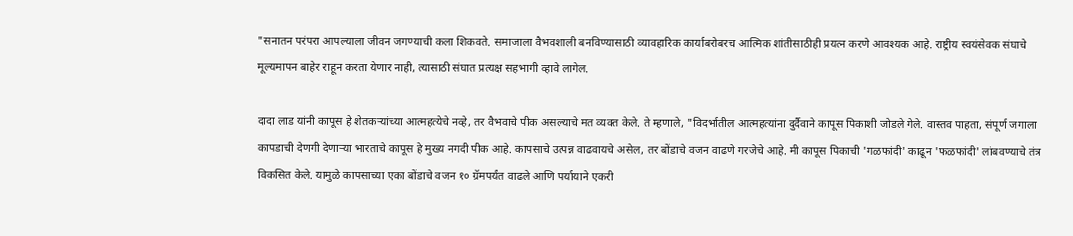"सनातन परंपरा आपल्याला जीवन जगण्याची कला शिकवते. समाजाला वैभवशाली बनविण्यासाठी व्यावहारिक कार्याबरोबरच आत्मिक शांतीसाठीही प्रयत्न करणे आवश्यक आहे. राष्ट्रीय स्वयंसेवक संघाचे मूल्यमापन बाहेर राहून करता येणार नाही, त्यासाठी संघात प्रत्यक्ष सहभागी व्हावे लागेल.

दादा लाड यांनी कापूस हे शेतकऱ्यांच्या आत्महत्येचे नव्हे, तर वैभवाचे पीक असल्याचे मत व्यक्त केले. ते म्हणाले, "विदर्भातील आत्महत्यांना दुर्दैवाने कापूस पिकाशी जोडले गेले. वास्तव पाहता, संपूर्ण जगाला कापडाची देणगी देणाऱ्या भारताचे कापूस हे मुख्य नगदी पीक आहे. कापसाचे उत्पन्न वाढवायचे असेल, तर बोंडाचे वजन वाढणे गरजेचे आहे. मी कापूस पिकाची 'गळफांदी' काढून 'फळफांदी' लांबवण्याचे तंत्र विकसित केले. यामुळे कापसाच्या एका बोंडाचे वजन १० ग्रॅमपर्यंत वाढले आणि पर्यायाने एकरी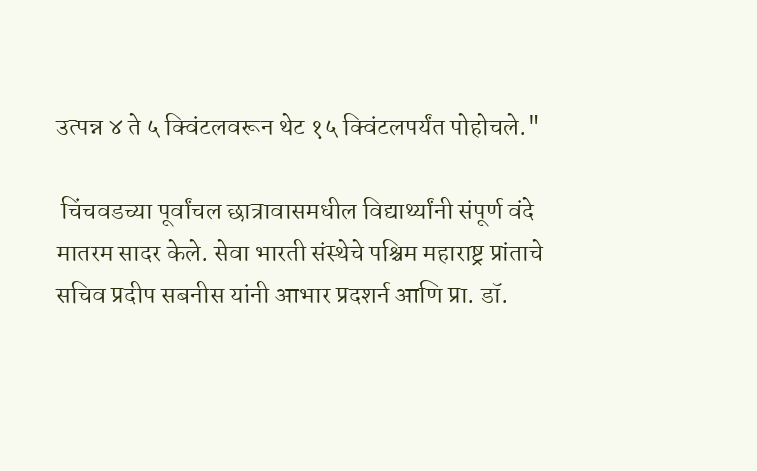उत्पन्न ४ ते ५ क्विंटलवरून थेट १५ क्विंटलपर्यंत पोहोचले."

 चिंचवडच्या पूर्वांचल छात्रावासमधील विद्यार्थ्यांनी संपूर्ण वंदे मातरम सादर केले. सेवा भारती संस्थेचे पश्चिम महाराष्ट्र प्रांताचे सचिव प्रदीप सबनीस यांनी आभार प्रदशर्न आणि प्रा. डॉ.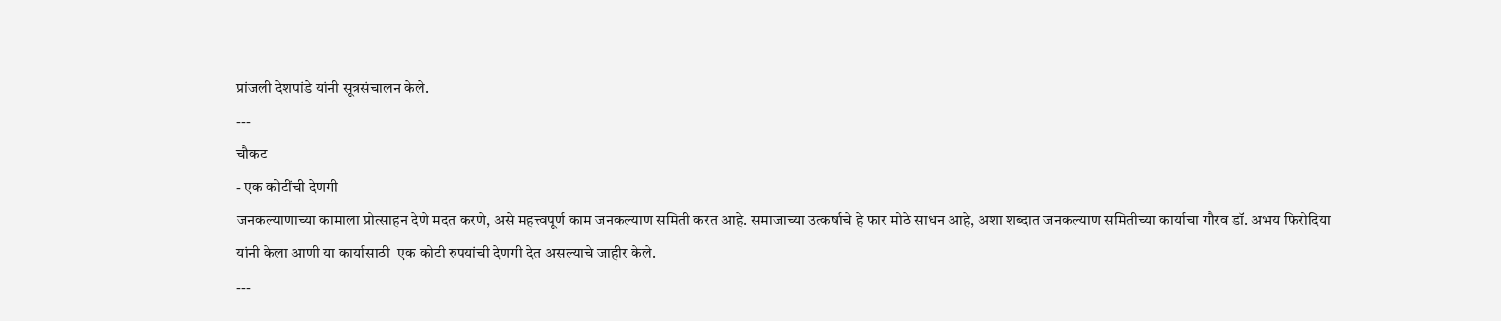प्रांजली देशपांडे यांनी सूत्रसंचालन केले.
---
चौकट
- एक कोटींची देणगी
जनकल्याणाच्या कामाला प्रोत्साहन देणे मदत करणे, असे महत्त्वपूर्ण काम जनकल्याण समिती करत आहे. समाजाच्या उत्कर्षाचे हे फार मोठे साधन आहे, अशा शब्दात जनकल्याण समितीच्या कार्याचा गौरव डॉ. अभय फिरोदिया यांनी केला आणी या कार्यासाठी  एक कोटी रुपयांची देणगी देत असल्याचे जाहीर केले.
---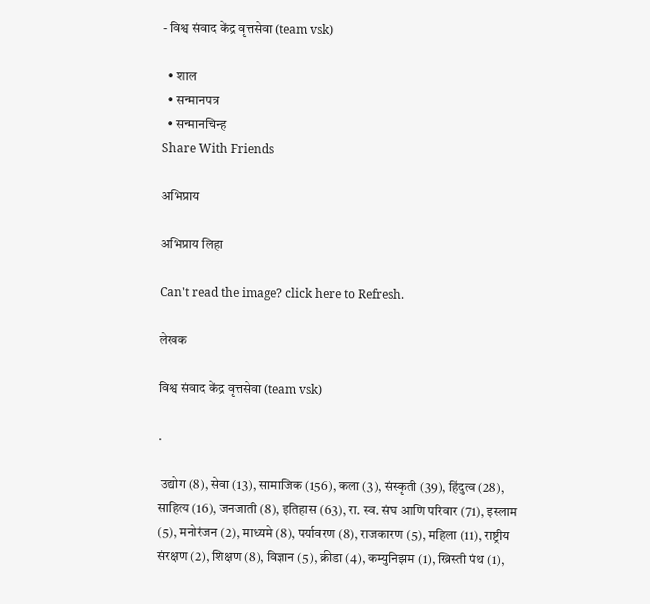- विश्व संवाद केंद्र वृत्तसेवा (team vsk)

  • शाल
  • सन्मानपत्र
  • सन्मानचिन्ह
Share With Friends

अभिप्राय

अभिप्राय लिहा

Can't read the image? click here to Refresh.

लेखक

विश्व संवाद केंद्र वृत्तसेवा (team vsk)

.

 उद्योग (8), सेवा (13), सामाजिक (156), कला (3), संस्कृती (39), हिंदुत्व (28), साहित्य (16), जनजाती (8), इतिहास (63), रा. स्व. संघ आणि परिवार (71), इस्लाम (5), मनोरंजन (2), माध्यमे (8), पर्यावरण (8), राजकारण (5), महिला (11), राष्ट्रीय संरक्षण (2), शिक्षण (8), विज्ञान (5), क्रीडा (4), कम्युनिझम (1), ख्रिस्ती पंथ (1),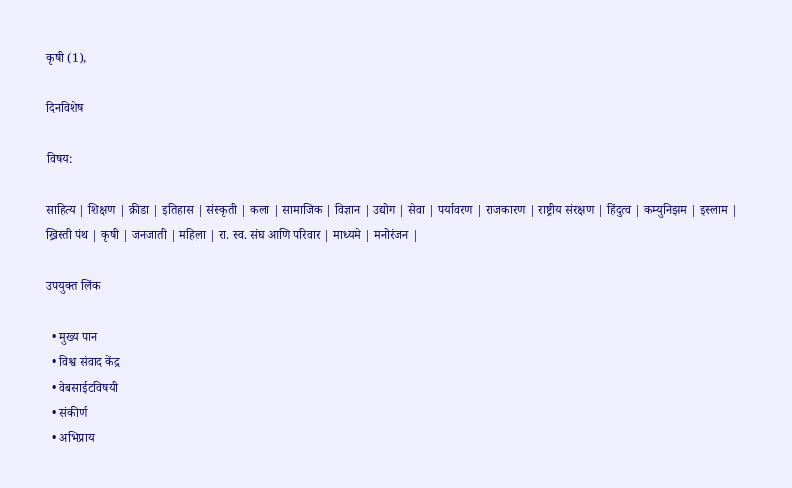कृषी (1),

दिनविशेष

विषय:

साहित्य | शिक्षण | क्रीडा | इतिहास | संस्कृती | कला | सामाजिक | विज्ञान | उद्योग | सेवा | पर्यावरण | राजकारण | राष्ट्रीय संरक्षण | हिंदुत्व | कम्युनिझम | इस्लाम | ख्रिस्ती पंथ | कृषी | जनजाती | महिला | रा. स्व. संघ आणि परिवार | माध्यमे | मनोरंजन |

उपयुक्त लिंक

  • मुख्य पान
  • विश्व संवाद केंद्र
  • वेबसाईटविषयी
  • संकीर्ण
  • अभिप्राय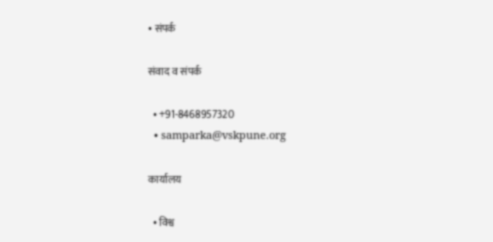• संपर्क

संवाद व संपर्क

  • +91-8468957320
  • samparka@vskpune.org

कार्यालय

  • विश्व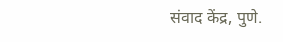संवाद केंद्र, पुणे.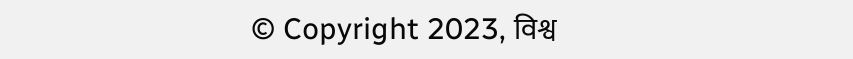© Copyright 2023, विश्व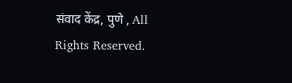संवाद केंद्र, पुणे , All Rights Reserved.